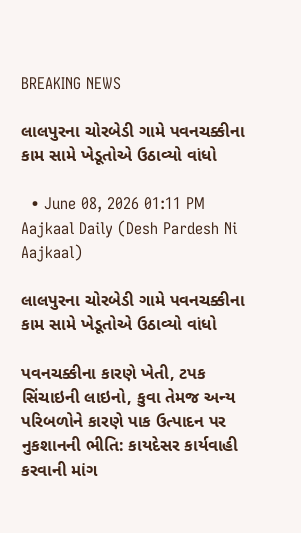BREAKING NEWS

લાલપુરના ચોરબેડી ગામે પવનચક્કીના કામ સામે ખેડૂતોએ ઉઠાવ્યો વાંધો

  • June 08, 2026 01:11 PM
Aajkaal Daily (Desh Pardesh Ni Aajkaal)

લાલપુરના ચોરબેડી ગામે પવનચક્કીના કામ સામે ખેડૂતોએ ઉઠાવ્યો વાંધો

પવનચક્કીના કારણે ખેતી, ટપક સિંચાઇની લાઇનો, કુવા તેમજ અન્ય પરિબળોને કારણે પાક ઉત્પાદન પર નુકશાનની ભીતિ: કાયદેસર કાર્યવાહી કરવાની માંગ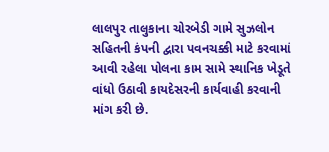લાલપુર તાલુકાના ચોરબેડી ગામે સુઝલોન સહિતની કંપની દ્વારા પવનચક્કી માટે કરવામાં આવી રહેલા પોલના કામ સામે સ્થાનિક ખેડૂતે વાંધો ઉઠાવી કાયદેસરની કાર્યવાહી કરવાની માંગ કરી છે.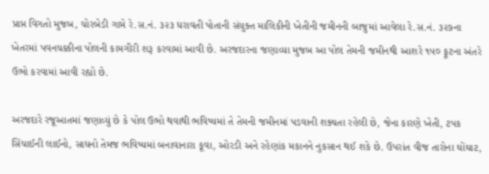પ્રાપ્ત વિગતો મુજબ, ચોરબેડી ગામે રે.સ.નં. ૩૨૩ ધરાવતી પોતાની સંયુક્ત માલિકીની ખેતીની જમીનની બાજુમાં આવેલા રે.સ.નં. ૩૨૭ના ખેતરમાં પવનચક્કીના પોલની કામગીરી શરૂ કરવામાં આવી છે. અરજદારના જણાવ્યા મુજબ આ પોલ તેમની જમીનથી આશરે ૧૫૦ ફૂટના અંતરે ઉભો કરવામાં આવી રહ્યો છે.

અરજદારે રજૂઆતમાં જણાવ્યું છે કે પોલ ઉભો થવાથી ભવિષ્યમાં તે તેમની જમીનમાં પડવાની શક્યતા રહેલી છે, જેના કારણે ખેતી, ટપક સિંચાઈની લાઈનો, સાધનો તેમજ ભવિષ્યમાં બનાવાનારા કૂવા, ઓરડી અને રહેણાંક મકાનને નુકસાન થઈ શકે છે. ઉપરાંત વીજ તારોના ઘોંઘાટ,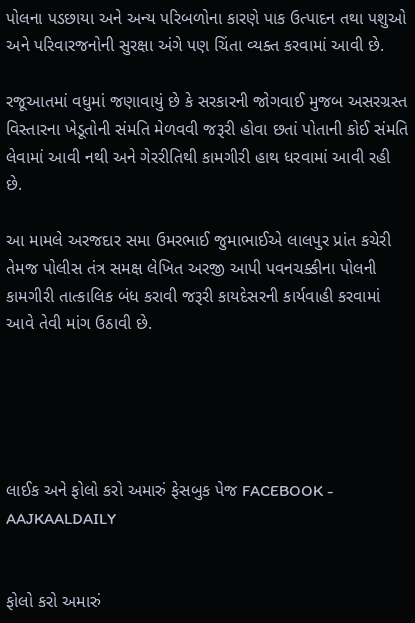પોલના પડછાયા અને અન્ય પરિબળોના કારણે પાક ઉત્પાદન તથા પશુઓ અને પરિવારજનોની સુરક્ષા અંગે પણ ચિંતા વ્યક્ત કરવામાં આવી છે.

રજૂઆતમાં વધુમાં જણાવાયું છે કે સરકારની જોગવાઈ મુજબ અસરગ્રસ્ત વિસ્તારના ખેડૂતોની સંમતિ મેળવવી જરૂરી હોવા છતાં પોતાની કોઈ સંમતિ લેવામાં આવી નથી અને ગેરરીતિથી કામગીરી હાથ ધરવામાં આવી રહી છે.

આ મામલે અરજદાર સમા ઉમરભાઈ જુમાભાઈએ લાલપુર પ્રાંત કચેરી તેમજ પોલીસ તંત્ર સમક્ષ લેખિત અરજી આપી પવનચક્કીના પોલની કામગીરી તાત્કાલિક બંધ કરાવી જરૂરી કાયદેસરની કાર્યવાહી કરવામાં આવે તેવી માંગ ઉઠાવી છે.





લાઈક અને ફોલો કરો અમારું ફેસબુક પેજ FACEBOOK - AAJKAALDAILY


ફોલો કરો અમારું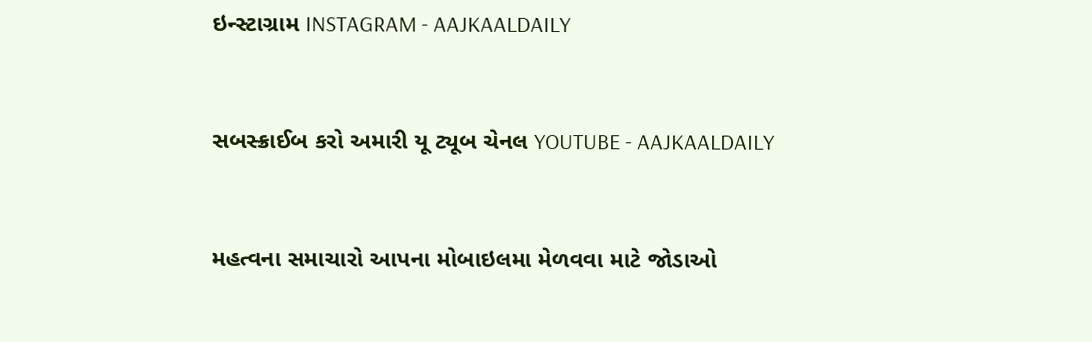ઇન્સ્ટાગ્રામ INSTAGRAM - AAJKAALDAILY


સબસ્ક્રાઈબ કરો અમારી યૂ ટ્યૂબ ચેનલ YOUTUBE - AAJKAALDAILY


મહત્વના સમાચારો આપના મોબાઇલમા મેળવવા માટે જોડાઓ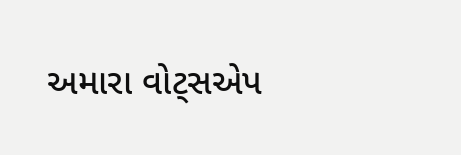અમારા વોટ્સએપ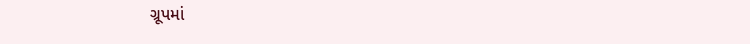ગ્રૂપમાં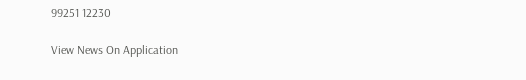99251 12230

View News On Application